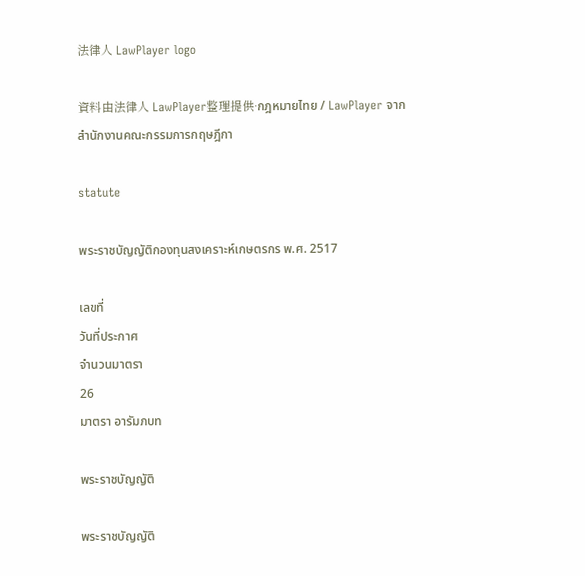法律人 LawPlayer logo

資料由法律人 LawPlayer整理提供·กฎหมายไทย / LawPlayer จากสำนักงานคณะกรรมการกฤษฎีกา

statute

พระราชบัญญัติกองทุนสงเคราะห์เกษตรกร พ.ศ. 2517

เลขที่
วันที่ประกาศ
จำนวนมาตรา
26
มาตรา อารัมภบท

พระราชบัญญัติ

พระราชบัญญัติ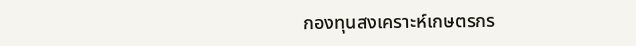กองทุนสงเคราะห์เกษตรกร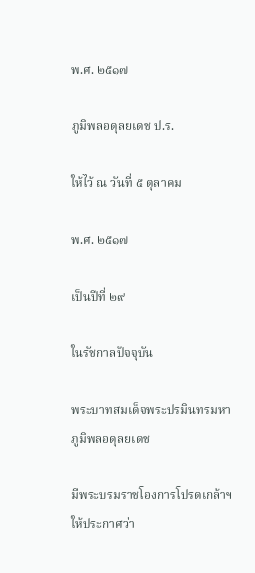พ.ศ. ๒๕๑๗

ภูมิพลอดุลยเดช ป.ร.

ให้ไว้ ณ วันที่ ๕ ตุลาคม

พ.ศ. ๒๕๑๗

เป็นปีที่ ๒๙

ในรัชกาลปัจจุบัน

พระบาทสมเด็จพระปรมินทรมหาภูมิพลอดุลยเดช

มีพระบรมราชโองการโปรดเกล้าฯ ให้ประกาศว่า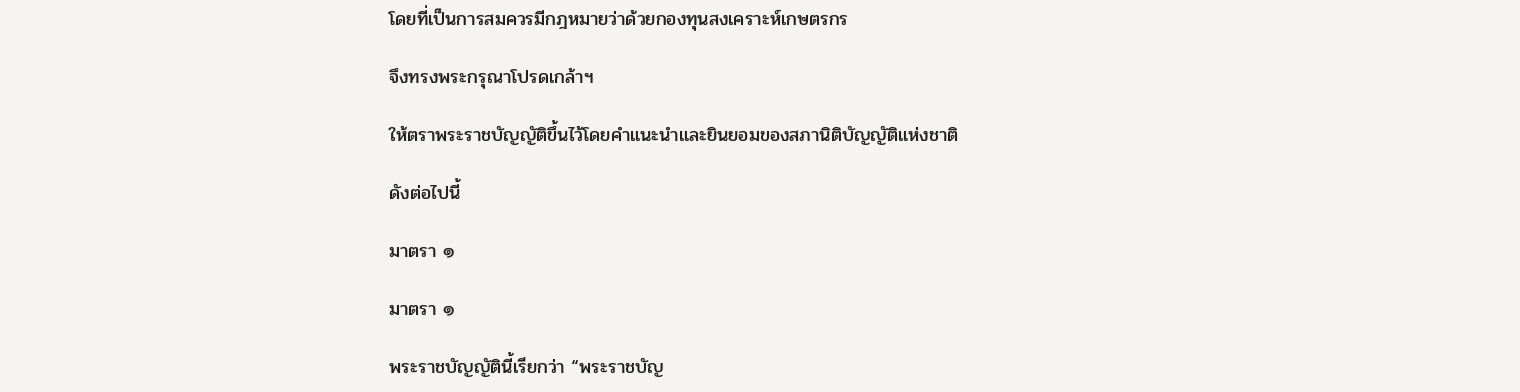โดยที่เป็นการสมควรมีกฎหมายว่าด้วยกองทุนสงเคราะห์เกษตรกร

จึงทรงพระกรุณาโปรดเกล้าฯ

ให้ตราพระราชบัญญัติขึ้นไว้โดยคำแนะนำและยินยอมของสภานิติบัญญัติแห่งชาติ

ดังต่อไปนี้

มาตรา ๑

มาตรา ๑

พระราชบัญญัตินี้เรียกว่า “พระราชบัญ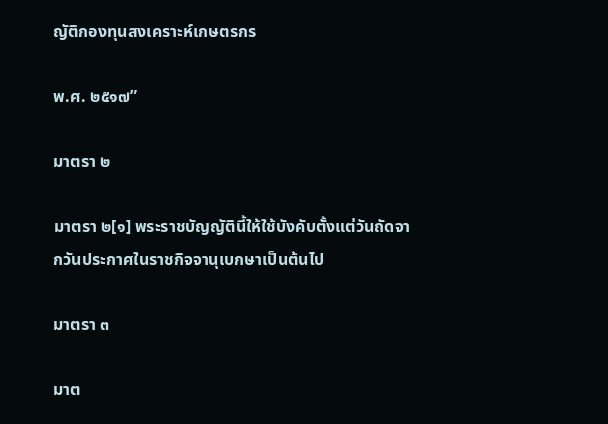ญัติกองทุนสงเคราะห์เกษตรกร

พ.ศ. ๒๕๑๗”

มาตรา ๒

มาตรา ๒[๑] พระราชบัญญัตินี้ให้ใช้บังคับตั้งแต่วันถัดจากวันประกาศในราชกิจจานุเบกษาเป็นต้นไป

มาตรา ๓

มาต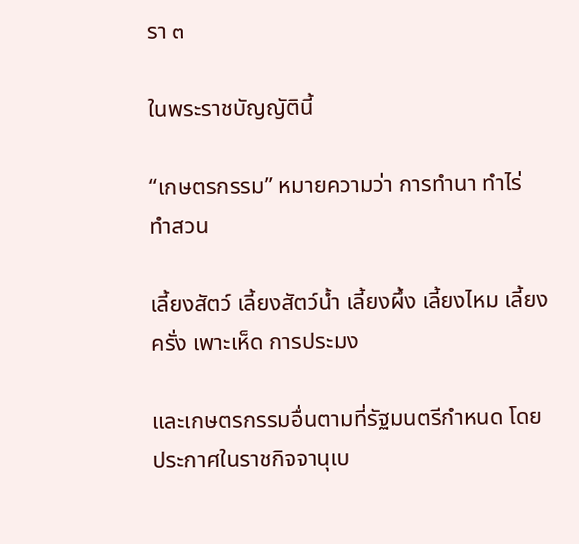รา ๓

ในพระราชบัญญัตินี้

“เกษตรกรรม” หมายความว่า การทำนา ทำไร่ ทำสวน

เลี้ยงสัตว์ เลี้ยงสัตว์น้ำ เลี้ยงผึ้ง เลี้ยงไหม เลี้ยงครั่ง เพาะเห็ด การประมง

และเกษตรกรรมอื่นตามที่รัฐมนตรีกำหนด โดยประกาศในราชกิจจานุเบ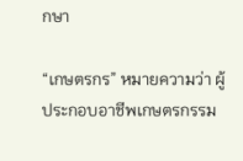กษา

“เกษตรกร” หมายความว่า ผู้ประกอบอาชีพเกษตรกรรม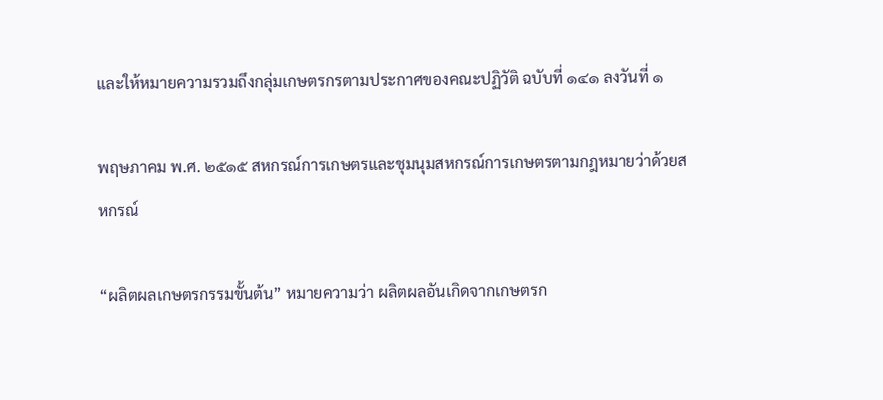และให้หมายความรวมถึงกลุ่มเกษตรกรตามประกาศของคณะปฏิวัติ ฉบับที่ ๑๔๑ ลงวันที่ ๑

พฤษภาคม พ.ศ. ๒๕๑๕ สหกรณ์การเกษตรและชุมนุมสหกรณ์การเกษตรตามกฎหมายว่าด้วยสหกรณ์

“ผลิตผลเกษตรกรรมขั้นต้น” หมายความว่า ผลิตผลอันเกิดจากเกษตรก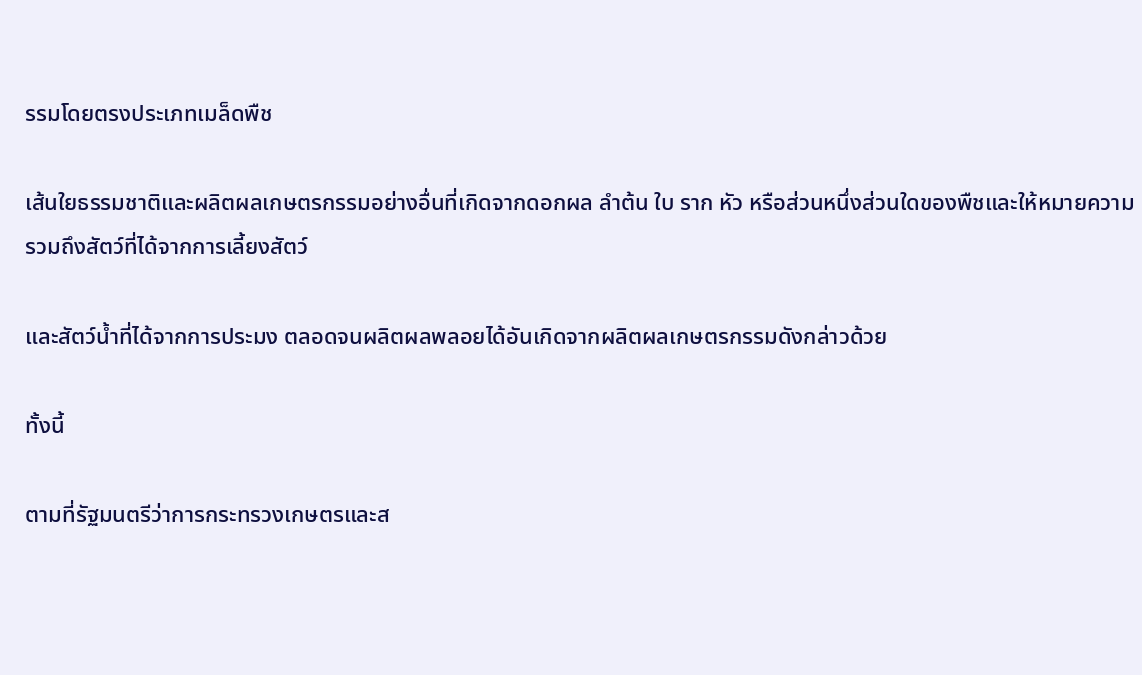รรมโดยตรงประเภทเมล็ดพืช

เส้นใยธรรมชาติและผลิตผลเกษตรกรรมอย่างอื่นที่เกิดจากดอกผล ลำต้น ใบ ราก หัว หรือส่วนหนึ่งส่วนใดของพืชและให้หมายความรวมถึงสัตว์ที่ได้จากการเลี้ยงสัตว์

และสัตว์น้ำที่ได้จากการประมง ตลอดจนผลิตผลพลอยได้อันเกิดจากผลิตผลเกษตรกรรมดังกล่าวด้วย

ทั้งนี้

ตามที่รัฐมนตรีว่าการกระทรวงเกษตรและส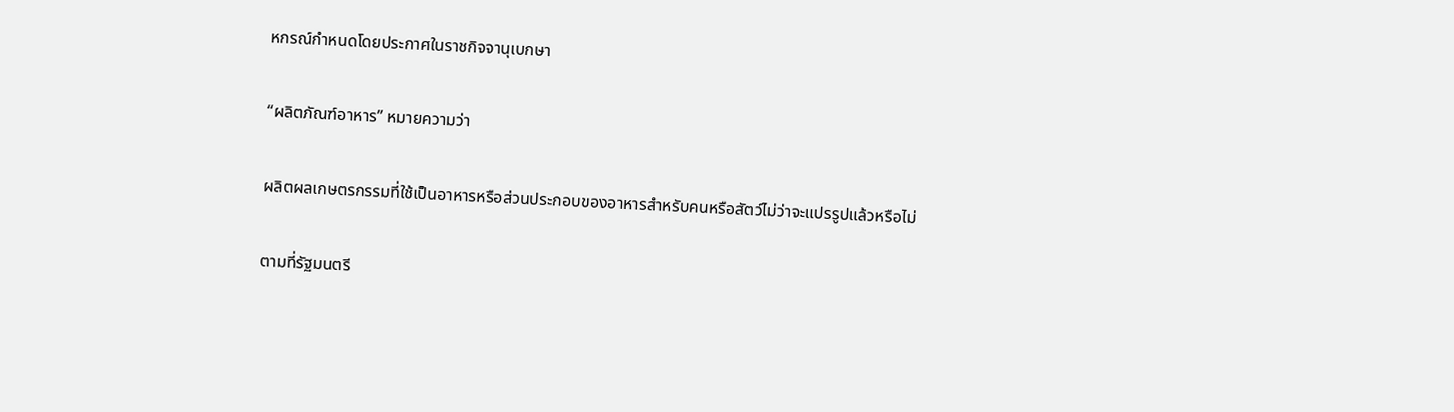หกรณ์กำหนดโดยประกาศในราชกิจจานุเบกษา

“ผลิตภัณฑ์อาหาร” หมายความว่า

ผลิตผลเกษตรกรรมที่ใช้เป็นอาหารหรือส่วนประกอบของอาหารสำหรับคนหรือสัตว์ไม่ว่าจะแปรรูปแล้วหรือไม่

ตามที่รัฐมนตรี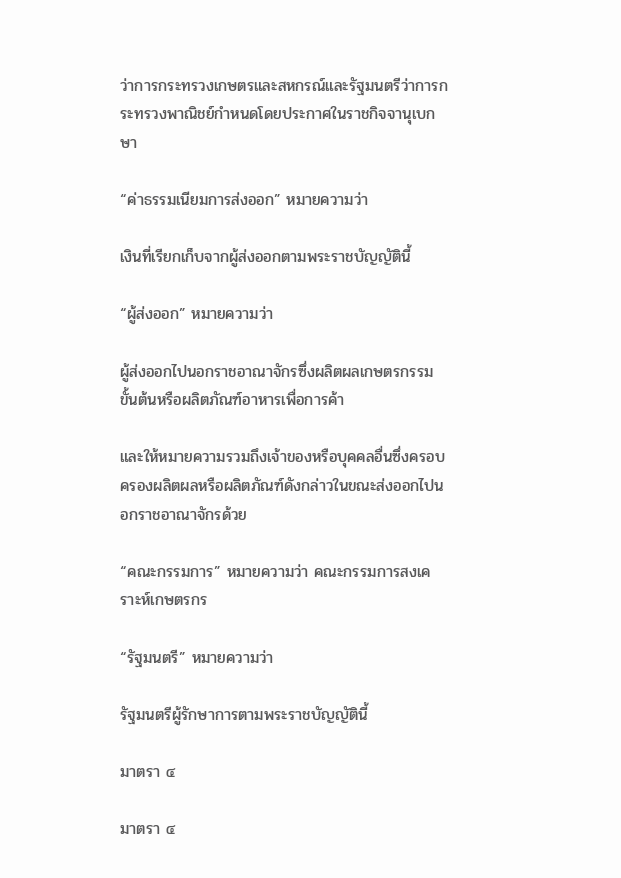ว่าการกระทรวงเกษตรและสหกรณ์และรัฐมนตรีว่าการกระทรวงพาณิชย์กำหนดโดยประกาศในราชกิจจานุเบกษา

“ค่าธรรมเนียมการส่งออก” หมายความว่า

เงินที่เรียกเก็บจากผู้ส่งออกตามพระราชบัญญัตินี้

“ผู้ส่งออก” หมายความว่า

ผู้ส่งออกไปนอกราชอาณาจักรซึ่งผลิตผลเกษตรกรรมขั้นต้นหรือผลิตภัณฑ์อาหารเพื่อการค้า

และให้หมายความรวมถึงเจ้าของหรือบุคคลอื่นซึ่งครอบครองผลิตผลหรือผลิตภัณฑ์ดังกล่าวในขณะส่งออกไปนอกราชอาณาจักรด้วย

“คณะกรรมการ” หมายความว่า คณะกรรมการสงเคราะห์เกษตรกร

“รัฐมนตรี” หมายความว่า

รัฐมนตรีผู้รักษาการตามพระราชบัญญัตินี้

มาตรา ๔

มาตรา ๔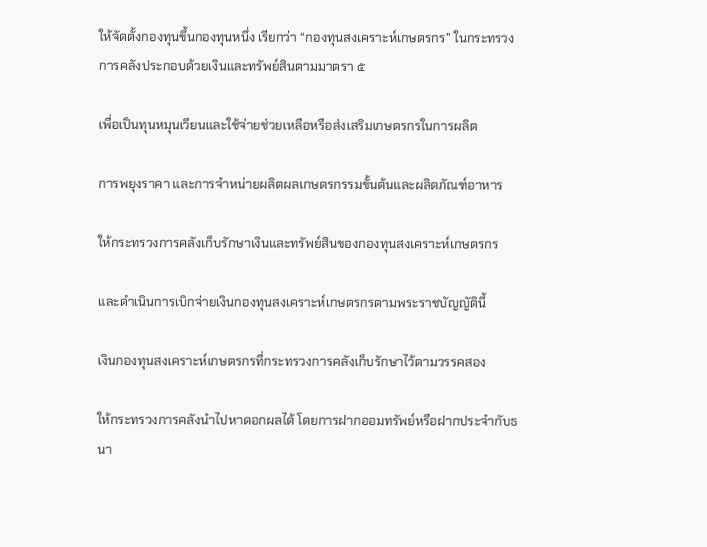ให้จัดตั้งกองทุนขึ้นกองทุนหนึ่ง เรียกว่า “กองทุนสงเคราะห์เกษตรกร” ในกระทรวงการคลังประกอบด้วยเงินและทรัพย์สินตามมาตรา ๕

เพื่อเป็นทุนหมุนเวียนและใช้จ่ายช่วยเหลือหรือส่งเสริมเกษตรกรในการผลิต

การพยุงราคา และการจำหน่ายผลิตผลเกษตรกรรมขั้นต้นและผลิตภัณฑ์อาหาร

ให้กระทรวงการคลังเก็บรักษาเงินและทรัพย์สินของกองทุนสงเคราะห์เกษตรกร

และดำเนินการเบิกจ่ายเงินกองทุนสงเคราะห์เกษตรกรตามพระราชบัญญัตินี้

เงินกองทุนสงเคราะห์เกษตรกรที่กระทรวงการคลังเก็บรักษาไว้ตามวรรคสอง

ให้กระทรวงการคลังนำไปหาดอกผลได้ โดยการฝากออมทรัพย์หรือฝากประจำกับธนา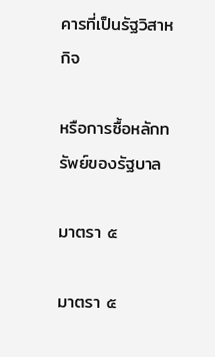คารที่เป็นรัฐวิสาหกิจ

หรือการซื้อหลักทรัพย์ของรัฐบาล

มาตรา ๕

มาตรา ๕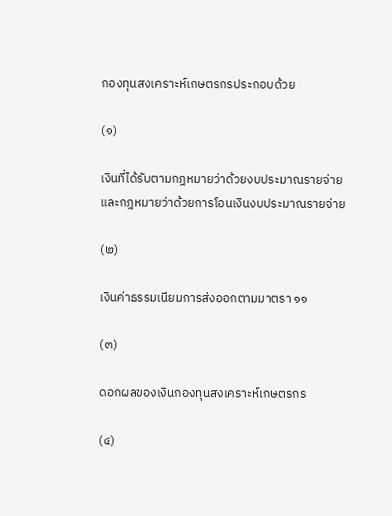กองทุนสงเคราะห์เกษตรกรประกอบด้วย

(๑)

เงินที่ได้รับตามกฎหมายว่าด้วยงบประมาณรายจ่ายและกฎหมายว่าด้วยการโอนเงินงบประมาณรายจ่าย

(๒)

เงินค่าธรรมเนียมการส่งออกตามมาตรา ๑๑

(๓)

ดอกผลของเงินกองทุนสงเคราะห์เกษตรกร

(๔)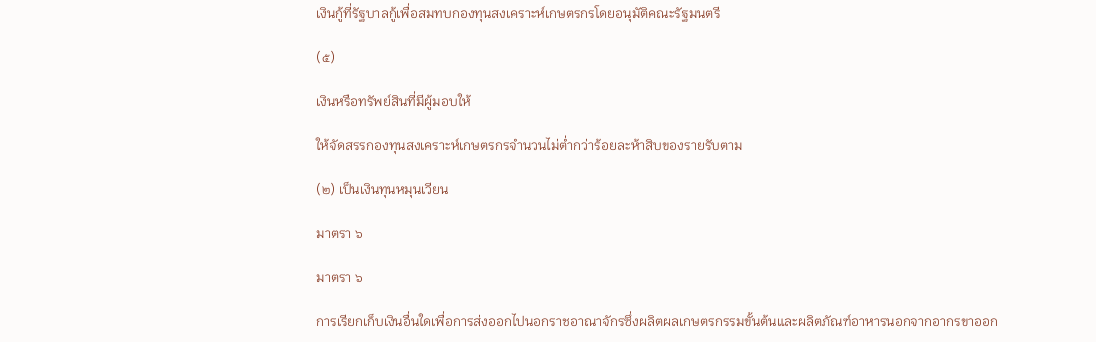เงินกู้ที่รัฐบาลกู้เพื่อสมทบกองทุนสงเคราะห์เกษตรกรโดยอนุมัติคณะรัฐมนตรี

(๕)

เงินหรือทรัพย์สินที่มีผู้มอบให้

ให้จัดสรรกองทุนสงเคราะห์เกษตรกรจำนวนไม่ต่ำกว่าร้อยละห้าสิบของรายรับตาม

(๒) เป็นเงินทุนหมุนเวียน

มาตรา ๖

มาตรา ๖

การเรียกเก็บเงินอื่นใดเพื่อการส่งออกไปนอกราชอาณาจักรซึ่งผลิตผลเกษตรกรรมขั้นต้นและผลิตภัณฑ์อาหารนอกจากอากรขาออก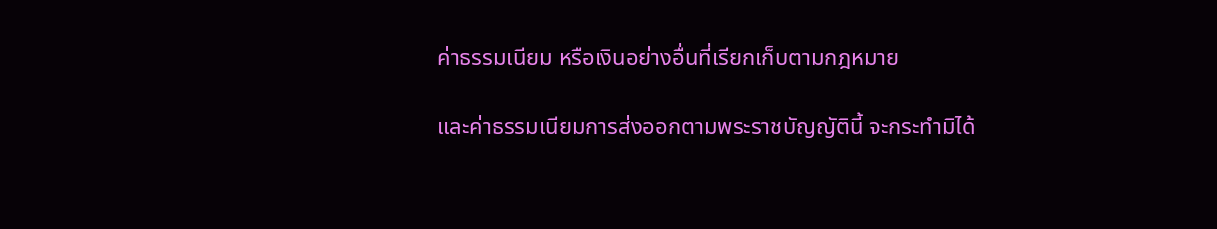ค่าธรรมเนียม หรือเงินอย่างอื่นที่เรียกเก็บตามกฎหมาย

และค่าธรรมเนียมการส่งออกตามพระราชบัญญัตินี้ จะกระทำมิได้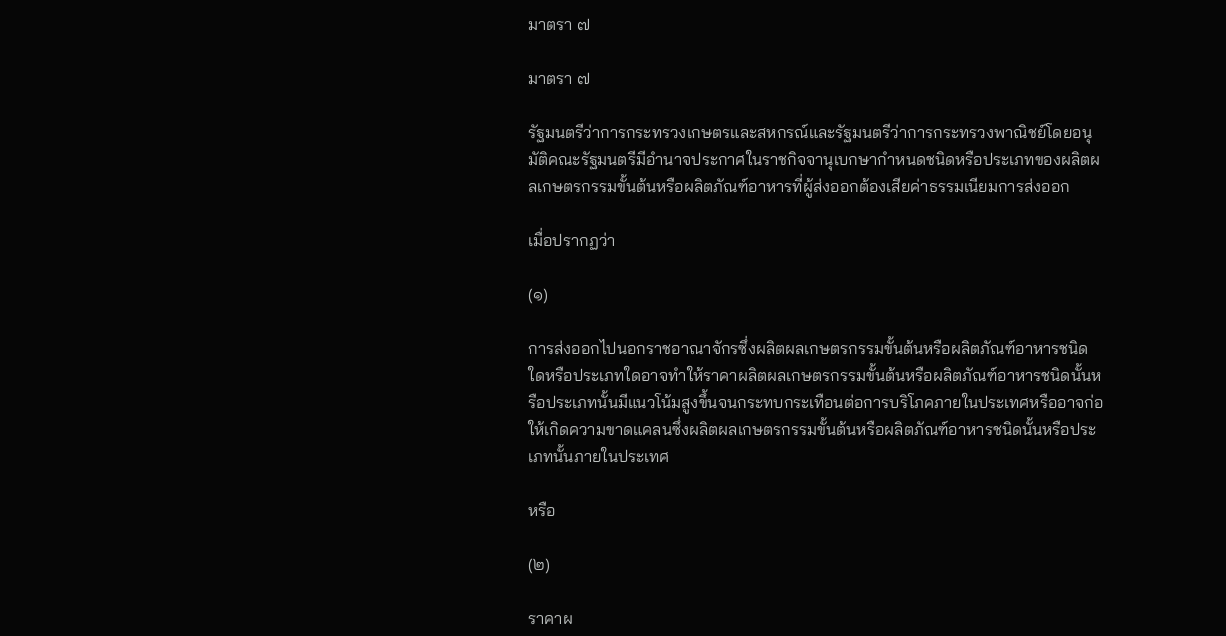มาตรา ๗

มาตรา ๗

รัฐมนตรีว่าการกระทรวงเกษตรและสหกรณ์และรัฐมนตรีว่าการกระทรวงพาณิชย์โดยอนุมัติคณะรัฐมนตรีมีอำนาจประกาศในราชกิจจานุเบกษากำหนดชนิดหรือประเภทของผลิตผลเกษตรกรรมขั้นต้นหรือผลิตภัณฑ์อาหารที่ผู้ส่งออกต้องเสียค่าธรรมเนียมการส่งออก

เมื่อปรากฏว่า

(๑)

การส่งออกไปนอกราชอาณาจักรซึ่งผลิตผลเกษตรกรรมขั้นต้นหรือผลิตภัณฑ์อาหารชนิดใดหรือประเภทใดอาจทำให้ราคาผลิตผลเกษตรกรรมขั้นต้นหรือผลิตภัณฑ์อาหารชนิดนั้นหรือประเภทนั้นมีแนวโน้มสูงขึ้นจนกระทบกระเทือนต่อการบริโภคภายในประเทศหรืออาจก่อให้เกิดความขาดแคลนซึ่งผลิตผลเกษตรกรรมขั้นต้นหรือผลิตภัณฑ์อาหารชนิดนั้นหรือประเภทนั้นภายในประเทศ

หรือ

(๒)

ราคาผ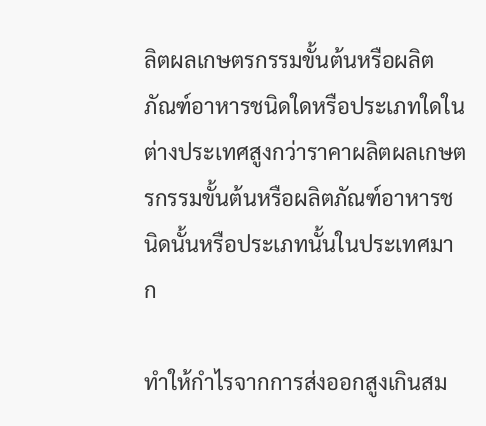ลิตผลเกษตรกรรมขั้นต้นหรือผลิตภัณฑ์อาหารชนิดใดหรือประเภทใดในต่างประเทศสูงกว่าราคาผลิตผลเกษตรกรรมขั้นต้นหรือผลิตภัณฑ์อาหารชนิดนั้นหรือประเภทนั้นในประเทศมาก

ทำให้กำไรจากการส่งออกสูงเกินสม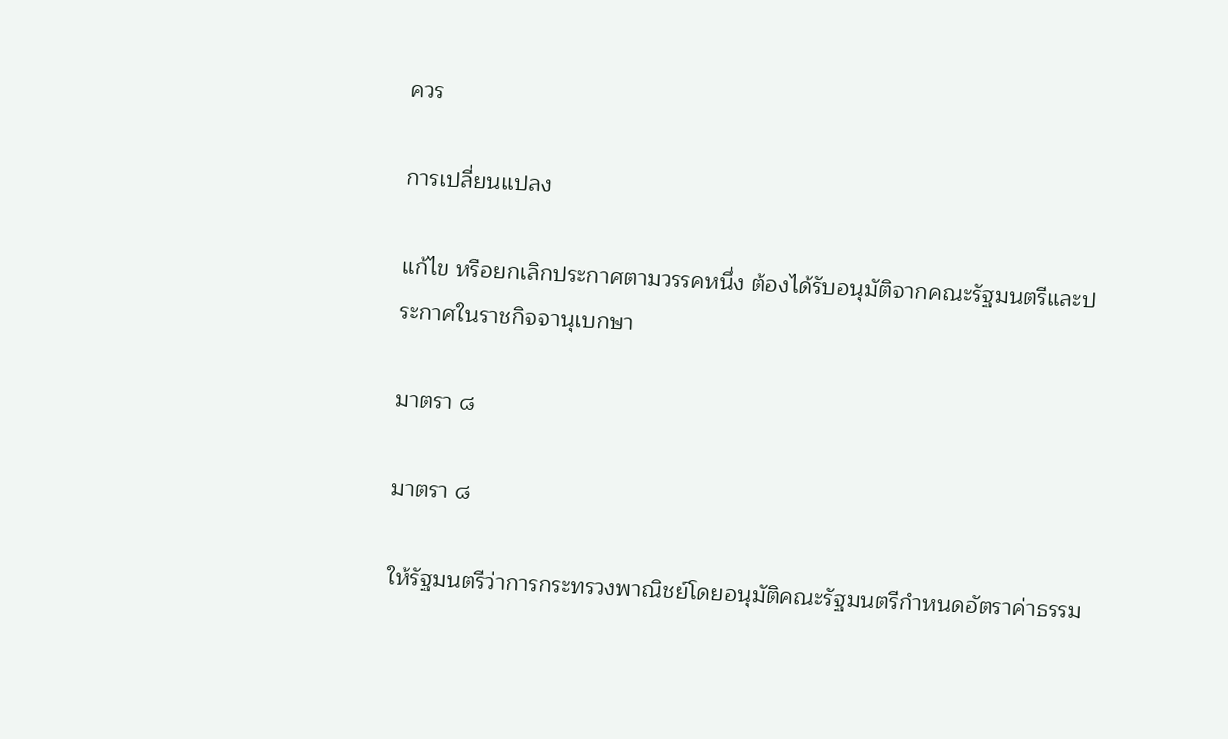ควร

การเปลี่ยนแปลง

แก้ไข หรือยกเลิกประกาศตามวรรคหนึ่ง ต้องได้รับอนุมัติจากคณะรัฐมนตรีและประกาศในราชกิจจานุเบกษา

มาตรา ๘

มาตรา ๘

ให้รัฐมนตรีว่าการกระทรวงพาณิชย์โดยอนุมัติคณะรัฐมนตรีกำหนดอัตราค่าธรรม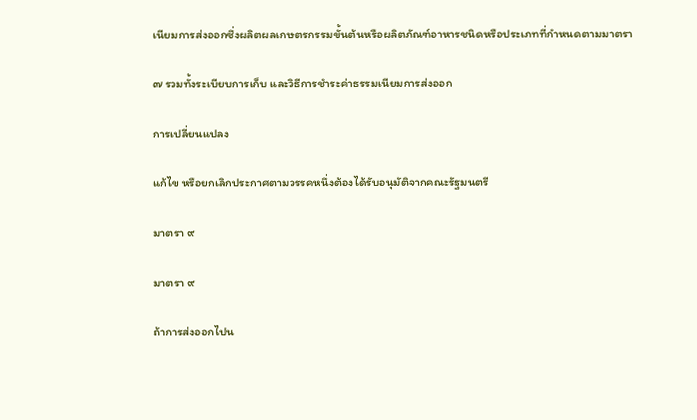เนียมการส่งออกซึ่งผลิตผลเกษตรกรรมขั้นต้นหรือผลิตภัณฑ์อาหารชนิดหรือประเภทที่กำหนดตามมาตรา

๗ รวมทั้งระเบียบการเก็บ และวิธีการชำระค่าธรรมเนียมการส่งออก

การเปลี่ยนแปลง

แก้ไข หรือยกเลิกประกาศตามวรรคหนึ่งต้องได้รับอนุมัติจากคณะรัฐมนตรี

มาตรา ๙

มาตรา ๙

ถ้าการส่งออกไปน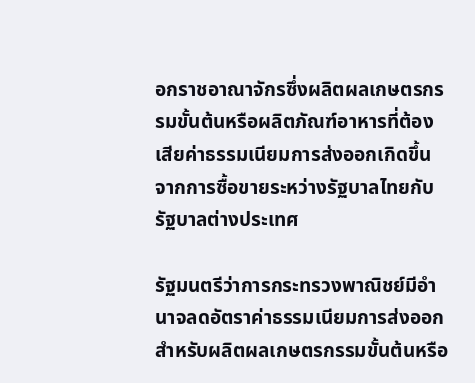อกราชอาณาจักรซึ่งผลิตผลเกษตรกรรมขั้นต้นหรือผลิตภัณฑ์อาหารที่ต้องเสียค่าธรรมเนียมการส่งออกเกิดขึ้นจากการซื้อขายระหว่างรัฐบาลไทยกับรัฐบาลต่างประเทศ

รัฐมนตรีว่าการกระทรวงพาณิชย์มีอำนาจลดอัตราค่าธรรมเนียมการส่งออกสำหรับผลิตผลเกษตรกรรมขั้นต้นหรือ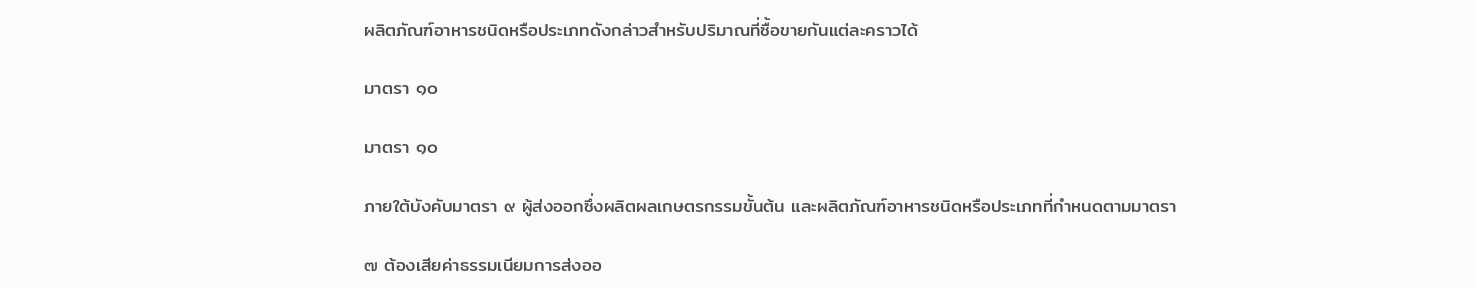ผลิตภัณฑ์อาหารชนิดหรือประเภทดังกล่าวสำหรับปริมาณที่ซื้อขายกันแต่ละคราวได้

มาตรา ๑๐

มาตรา ๑๐

ภายใต้บังคับมาตรา ๙ ผู้ส่งออกซึ่งผลิตผลเกษตรกรรมขั้นต้น และผลิตภัณฑ์อาหารชนิดหรือประเภทที่กำหนดตามมาตรา

๗ ต้องเสียค่าธรรมเนียมการส่งออ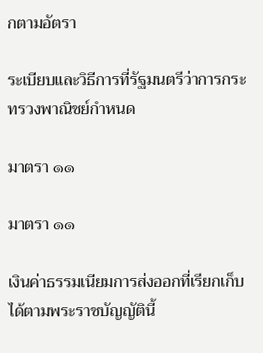กตามอัตรา

ระเบียบและวิธีการที่รัฐมนตรีว่าการกระทรวงพาณิชย์กำหนด

มาตรา ๑๑

มาตรา ๑๑

เงินค่าธรรมเนียมการส่งออกที่เรียกเก็บได้ตามพระราชบัญญัตินี้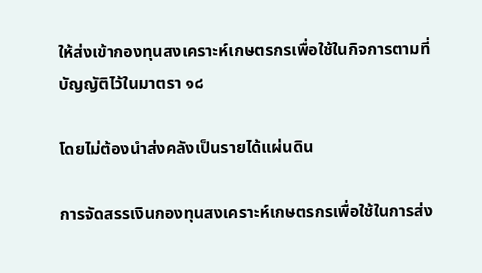ให้ส่งเข้ากองทุนสงเคราะห์เกษตรกรเพื่อใช้ในกิจการตามที่บัญญัติไว้ในมาตรา ๑๘

โดยไม่ต้องนำส่งคลังเป็นรายได้แผ่นดิน

การจัดสรรเงินกองทุนสงเคราะห์เกษตรกรเพื่อใช้ในการส่ง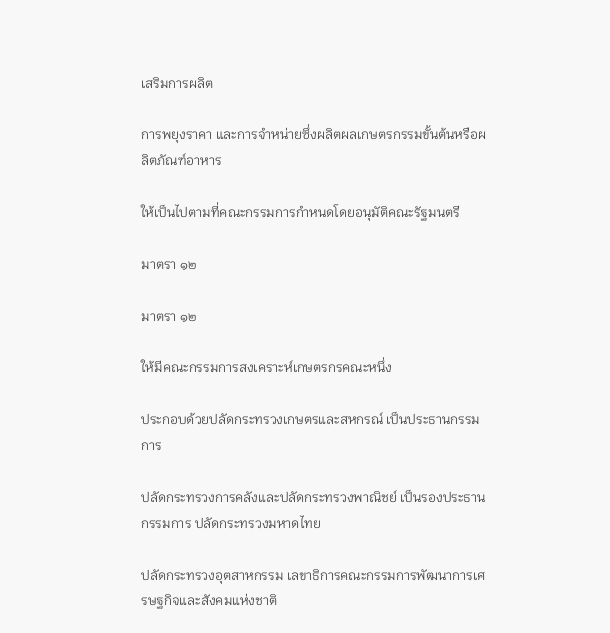เสริมการผลิต

การพยุงราคา และการจำหน่ายซึ่งผลิตผลเกษตรกรรมขั้นต้นหรือผลิตภัณฑ์อาหาร

ให้เป็นไปตามที่คณะกรรมการกำหนดโดยอนุมัติคณะรัฐมนตรี

มาตรา ๑๒

มาตรา ๑๒

ให้มีคณะกรรมการสงเคราะห์เกษตรกรคณะหนึ่ง

ประกอบด้วยปลัดกระทรวงเกษตรและสหกรณ์ เป็นประธานกรรมการ

ปลัดกระทรวงการคลังและปลัดกระทรวงพาณิชย์ เป็นรองประธานกรรมการ ปลัดกระทรวงมหาดไทย

ปลัดกระทรวงอุตสาหกรรม เลขาธิการคณะกรรมการพัฒนาการเศรษฐกิจและสังคมแห่งชาติ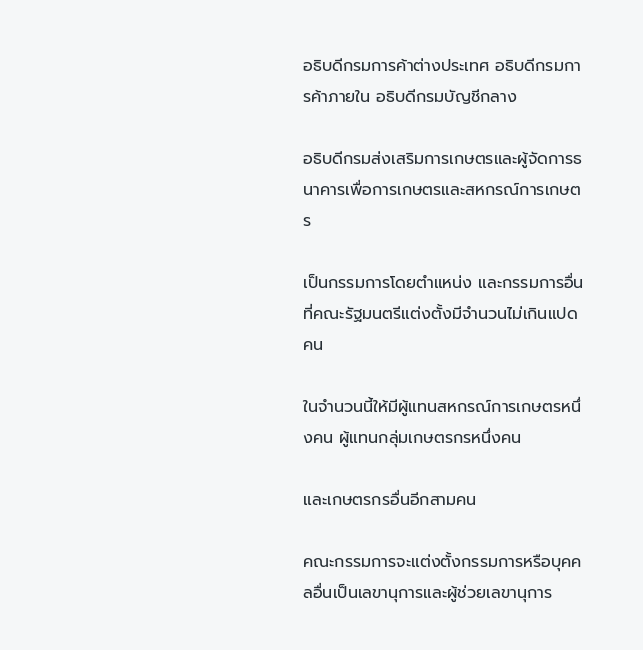อธิบดีกรมการค้าต่างประเทศ อธิบดีกรมการค้าภายใน อธิบดีกรมบัญชีกลาง

อธิบดีกรมส่งเสริมการเกษตรและผู้จัดการธนาคารเพื่อการเกษตรและสหกรณ์การเกษตร

เป็นกรรมการโดยตำแหน่ง และกรรมการอื่นที่คณะรัฐมนตรีแต่งตั้งมีจำนวนไม่เกินแปดคน

ในจำนวนนี้ให้มีผู้แทนสหกรณ์การเกษตรหนึ่งคน ผู้แทนกลุ่มเกษตรกรหนึ่งคน

และเกษตรกรอื่นอีกสามคน

คณะกรรมการจะแต่งตั้งกรรมการหรือบุคคลอื่นเป็นเลขานุการและผู้ช่วยเลขานุการ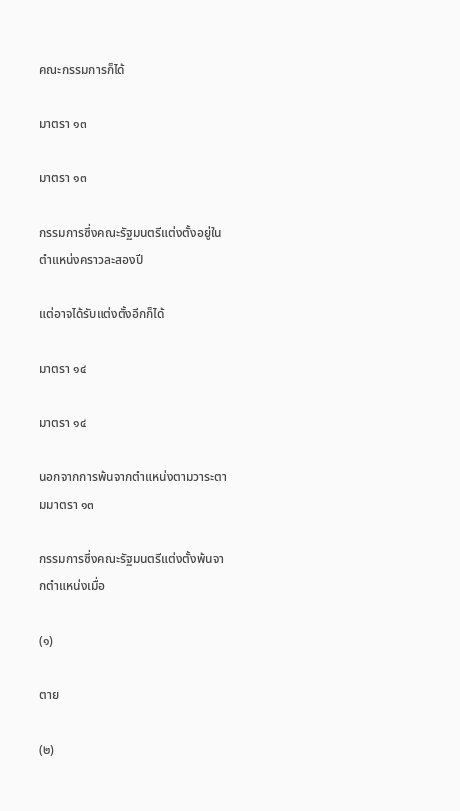คณะกรรมการก็ได้

มาตรา ๑๓

มาตรา ๑๓

กรรมการซึ่งคณะรัฐมนตรีแต่งตั้งอยู่ในตำแหน่งคราวละสองปี

แต่อาจได้รับแต่งตั้งอีกก็ได้

มาตรา ๑๔

มาตรา ๑๔

นอกจากการพ้นจากตำแหน่งตามวาระตามมาตรา ๑๓

กรรมการซึ่งคณะรัฐมนตรีแต่งตั้งพ้นจากตำแหน่งเมื่อ

(๑)

ตาย

(๒)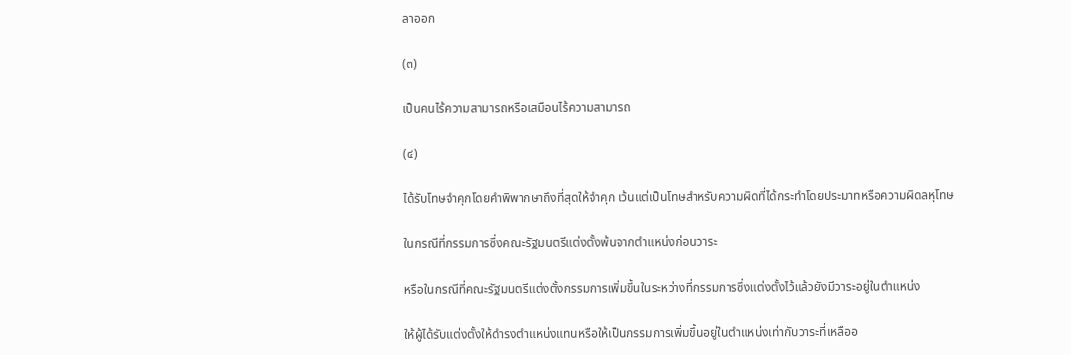ลาออก

(๓)

เป็นคนไร้ความสามารถหรือเสมือนไร้ความสามารถ

(๔)

ได้รับโทษจำคุกโดยคำพิพากษาถึงที่สุดให้จำคุก เว้นแต่เป็นโทษสำหรับความผิดที่ได้กระทำโดยประมาทหรือความผิดลหุโทษ

ในกรณีที่กรรมการซึ่งคณะรัฐมนตรีแต่งตั้งพ้นจากตำแหน่งก่อนวาระ

หรือในกรณีที่คณะรัฐมนตรีแต่งตั้งกรรมการเพิ่มขึ้นในระหว่างที่กรรมการซึ่งแต่งตั้งไว้แล้วยังมีวาระอยู่ในตำแหน่ง

ให้ผู้ได้รับแต่งตั้งให้ดำรงตำแหน่งแทนหรือให้เป็นกรรมการเพิ่มขึ้นอยู่ในตำแหน่งเท่ากับวาระที่เหลืออ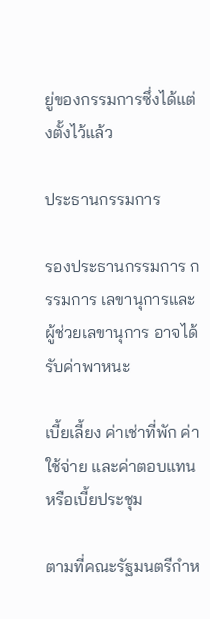ยู่ของกรรมการซึ่งได้แต่งตั้งไว้แล้ว

ประธานกรรมการ

รองประธานกรรมการ กรรมการ เลขานุการและผู้ช่วยเลขานุการ อาจได้รับค่าพาหนะ

เบี้ยเลี้ยง ค่าเช่าที่พัก ค่าใช้จ่าย และค่าตอบแทน หรือเบี้ยประชุม

ตามที่คณะรัฐมนตรีกำห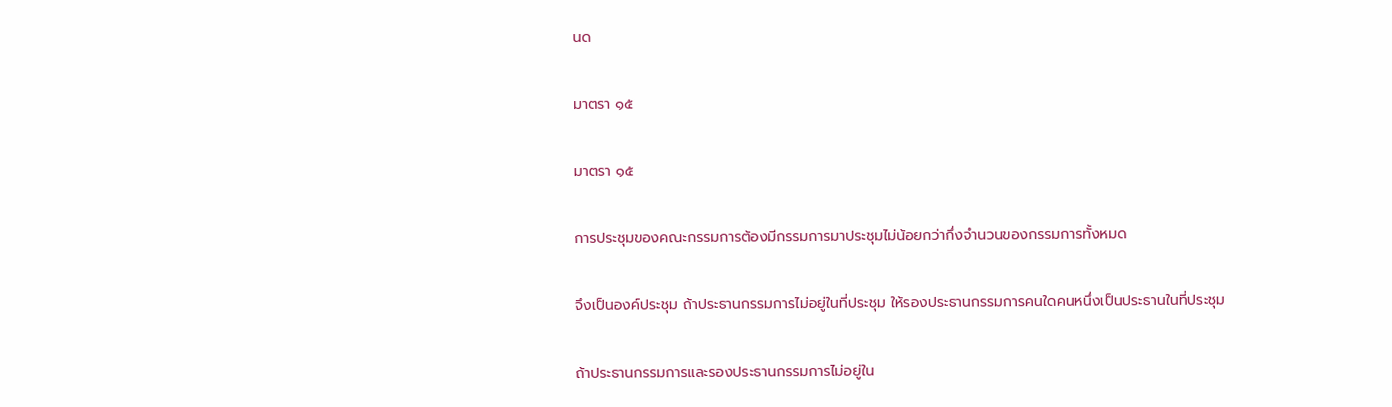นด

มาตรา ๑๕

มาตรา ๑๕

การประชุมของคณะกรรมการต้องมีกรรมการมาประชุมไม่น้อยกว่ากึ่งจำนวนของกรรมการทั้งหมด

จึงเป็นองค์ประชุม ถ้าประธานกรรมการไม่อยู่ในที่ประชุม ให้รองประธานกรรมการคนใดคนหนึ่งเป็นประธานในที่ประชุม

ถ้าประธานกรรมการและรองประธานกรรมการไม่อยู่ใน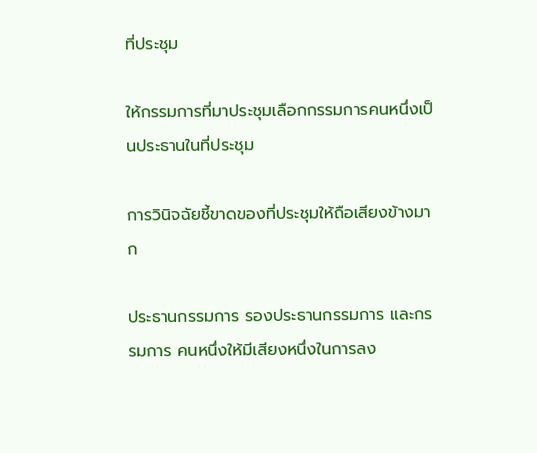ที่ประชุม

ให้กรรมการที่มาประชุมเลือกกรรมการคนหนึ่งเป็นประธานในที่ประชุม

การวินิจฉัยชี้ขาดของที่ประชุมให้ถือเสียงข้างมาก

ประธานกรรมการ รองประธานกรรมการ และกรรมการ คนหนึ่งให้มีเสียงหนึ่งในการลง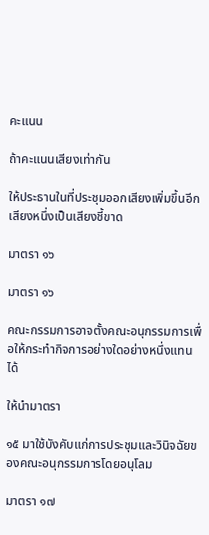คะแนน

ถ้าคะแนนเสียงเท่ากัน

ให้ประธานในที่ประชุมออกเสียงเพิ่มขึ้นอีกเสียงหนึ่งเป็นเสียงชี้ขาด

มาตรา ๑๖

มาตรา ๑๖

คณะกรรมการอาจตั้งคณะอนุกรรมการเพื่อให้กระทำกิจการอย่างใดอย่างหนึ่งแทนได้

ให้นำมาตรา

๑๕ มาใช้บังคับแก่การประชุมและวินิจฉัยของคณะอนุกรรมการโดยอนุโลม

มาตรา ๑๗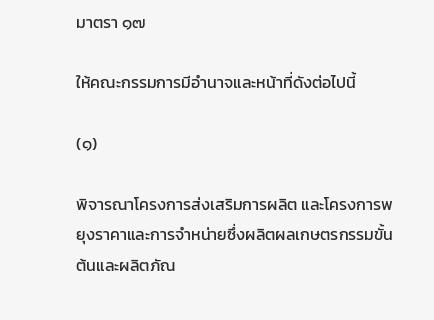มาตรา ๑๗

ให้คณะกรรมการมีอำนาจและหน้าที่ดังต่อไปนี้

(๑)

พิจารณาโครงการส่งเสริมการผลิต และโครงการพยุงราคาและการจำหน่ายซึ่งผลิตผลเกษตรกรรมขั้นต้นและผลิตภัณ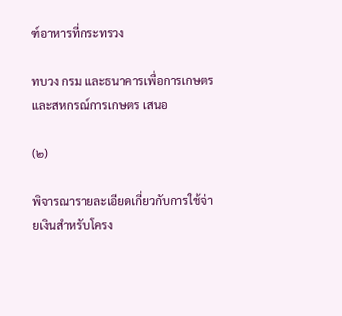ฑ์อาหารที่กระทรวง

ทบวง กรม และธนาคารเพื่อการเกษตรและสหกรณ์การเกษตร เสนอ

(๒)

พิจารณารายละเอียดเกี่ยวกับการใช้จ่ายเงินสำหรับโครง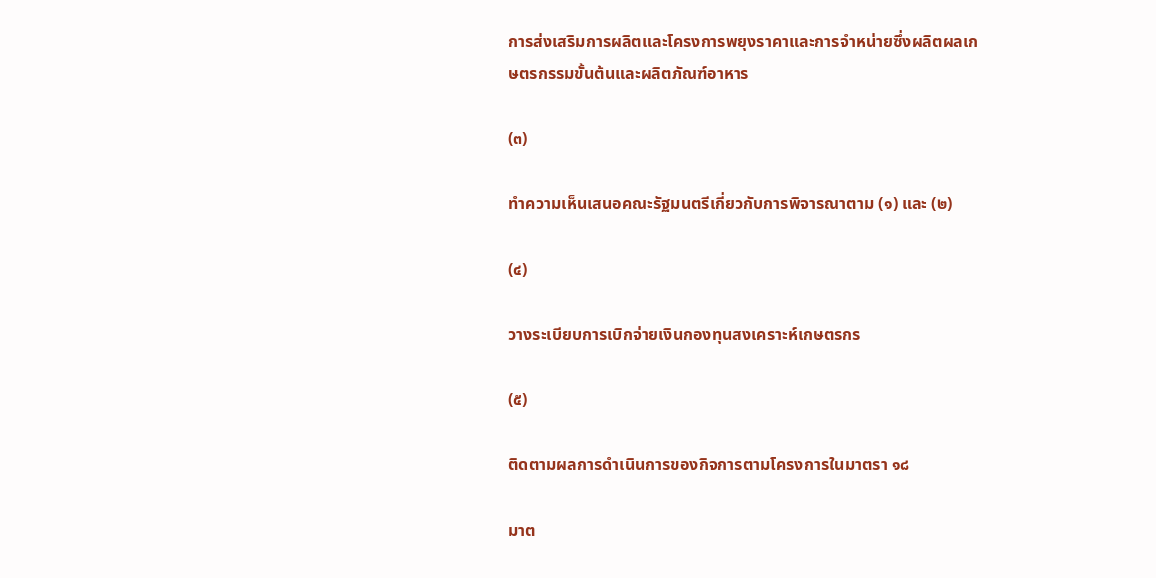การส่งเสริมการผลิตและโครงการพยุงราคาและการจำหน่ายซึ่งผลิตผลเกษตรกรรมขั้นต้นและผลิตภัณฑ์อาหาร

(๓)

ทำความเห็นเสนอคณะรัฐมนตรีเกี่ยวกับการพิจารณาตาม (๑) และ (๒)

(๔)

วางระเบียบการเบิกจ่ายเงินกองทุนสงเคราะห์เกษตรกร

(๕)

ติดตามผลการดำเนินการของกิจการตามโครงการในมาตรา ๑๘

มาต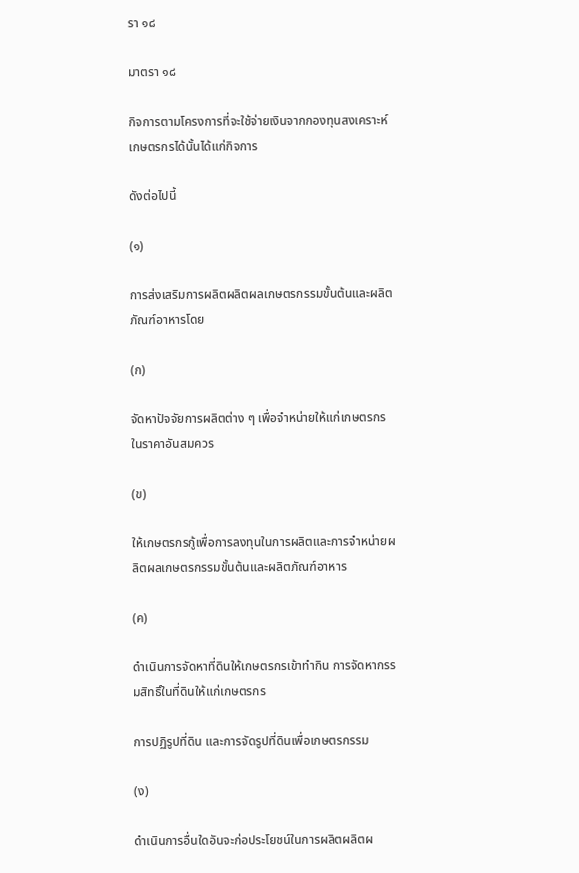รา ๑๘

มาตรา ๑๘

กิจการตามโครงการที่จะใช้จ่ายเงินจากกองทุนสงเคราะห์เกษตรกรได้นั้นได้แก่กิจการ

ดังต่อไปนี้

(๑)

การส่งเสริมการผลิตผลิตผลเกษตรกรรมขั้นต้นและผลิตภัณฑ์อาหารโดย

(ก)

จัดหาปัจจัยการผลิตต่าง ๆ เพื่อจำหน่ายให้แก่เกษตรกรในราคาอันสมควร

(ข)

ให้เกษตรกรกู้เพื่อการลงทุนในการผลิตและการจำหน่ายผลิตผลเกษตรกรรมขั้นต้นและผลิตภัณฑ์อาหาร

(ค)

ดำเนินการจัดหาที่ดินให้เกษตรกรเข้าทำกิน การจัดหากรรมสิทธิ์ในที่ดินให้แก่เกษตรกร

การปฏิรูปที่ดิน และการจัดรูปที่ดินเพื่อเกษตรกรรม

(ง)

ดำเนินการอื่นใดอันจะก่อประโยชน์ในการผลิตผลิตผ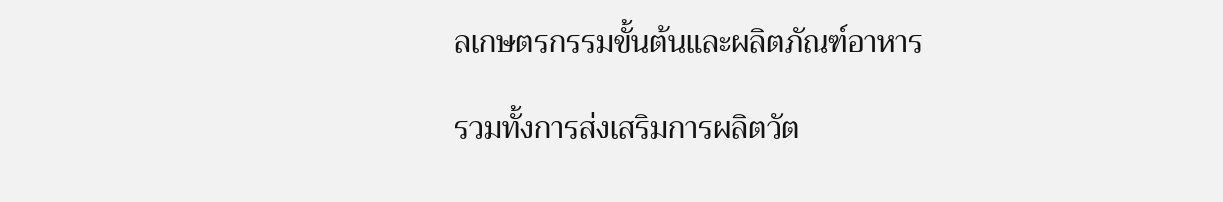ลเกษตรกรรมขั้นต้นและผลิตภัณฑ์อาหาร

รวมทั้งการส่งเสริมการผลิตวัต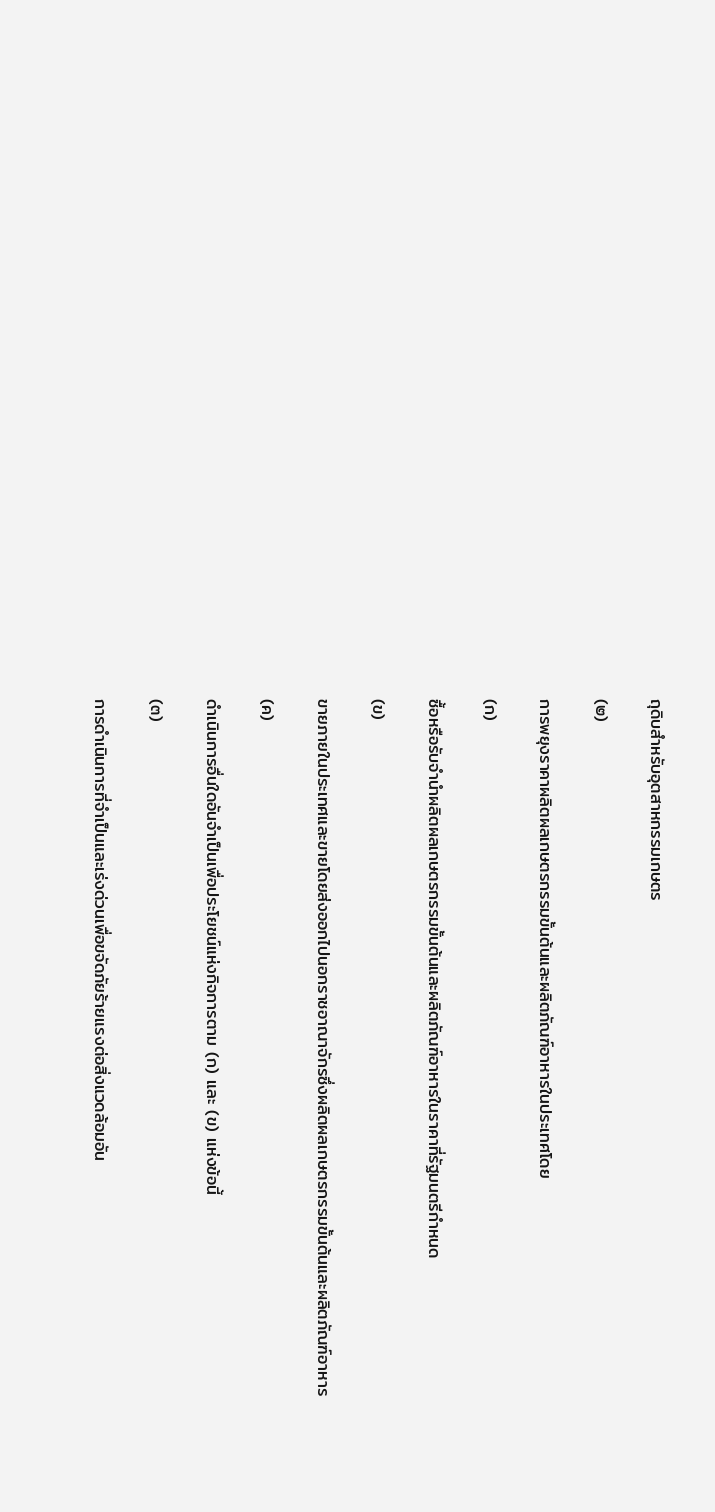ถุดิบสำหรับอุตสาหกรรมเกษตร

(๒)

การพยุงราคาผลิตผลเกษตรกรรมขั้นต้นและผลิตภัณฑ์อาหารในประเทศโดย

(ก)

ซื้อหรือรับจำนำผลิตผลเกษตรกรรมขั้นต้นและผลิตภัณฑ์อาหารในราคาที่รัฐมนตรีกำหนด

(ข)

ขายภายในประเทศและขายโดยส่งออกไปนอกราชอาณาจักรซึ่งผลิตผลเกษตรกรรมขั้นต้นและผลิตภัณฑ์อาหาร

(ค)

ดำเนินการอื่นใดอันจำเป็นเพื่อประโยชน์แห่งกิจการตาม (ก) และ (ข) แห่งข้อนี้

(๓)

การดำเนินการที่จำเป็นและเร่งด่วนเพื่อขจัดภัยร้ายแรงต่อสิ่งแวดล้อมอัน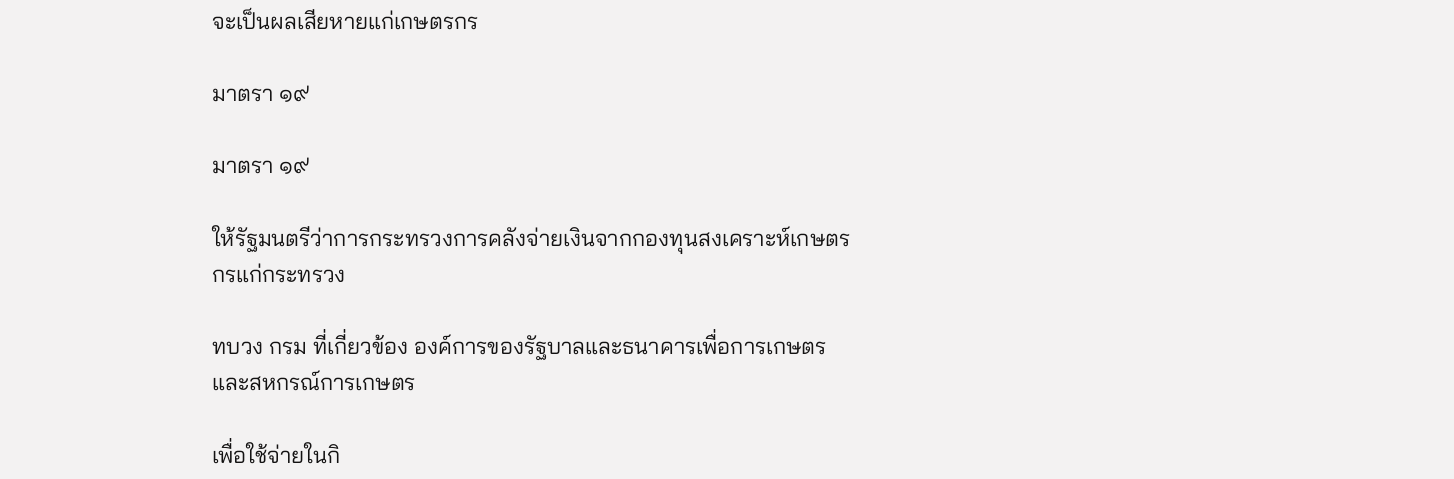จะเป็นผลเสียหายแก่เกษตรกร

มาตรา ๑๙

มาตรา ๑๙

ให้รัฐมนตรีว่าการกระทรวงการคลังจ่ายเงินจากกองทุนสงเคราะห์เกษตรกรแก่กระทรวง

ทบวง กรม ที่เกี่ยวข้อง องค์การของรัฐบาลและธนาคารเพื่อการเกษตรและสหกรณ์การเกษตร

เพื่อใช้จ่ายในกิ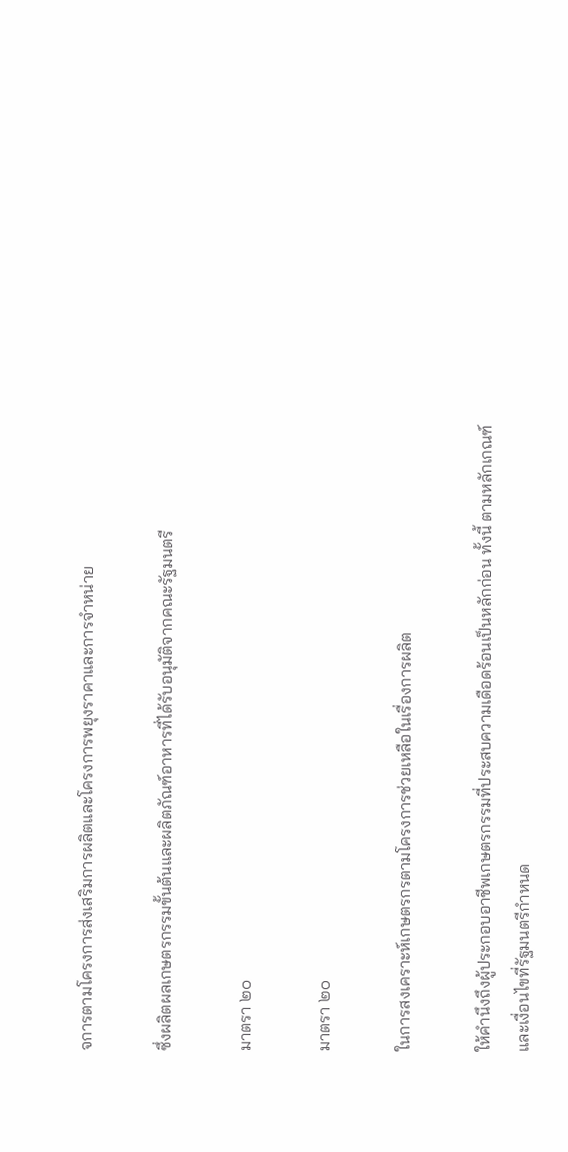จการตามโครงการส่งเสริมการผลิตและโครงการพยุงราคาและการจำหน่าย

ซึ่งผลิตผลเกษตรกรรมขั้นต้นและผลิตภัณฑ์อาหารที่ได้รับอนุมัติจากคณะรัฐมนตรี

มาตรา ๒๐

มาตรา ๒๐

ในการสงเคราะห์เกษตรกรตามโครงการช่วยเหลือในเรื่องการผลิต

ให้คำนึงถึงผู้ประกอบอาชีพเกษตรกรรมที่ประสบความเดือดร้อนเป็นหลักก่อน ทั้งนี้ ตามหลักเกณฑ์และเงื่อนไขที่รัฐมนตรีกำหนด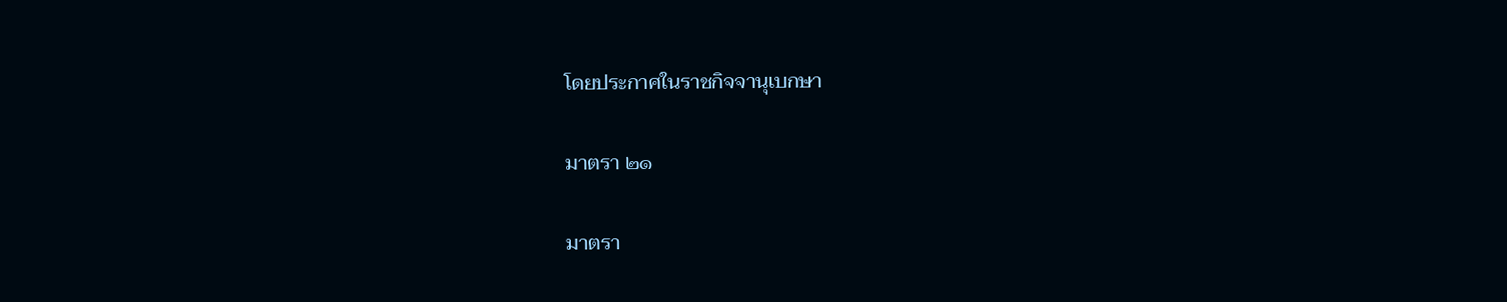โดยประกาศในราชกิจจานุเบกษา

มาตรา ๒๑

มาตรา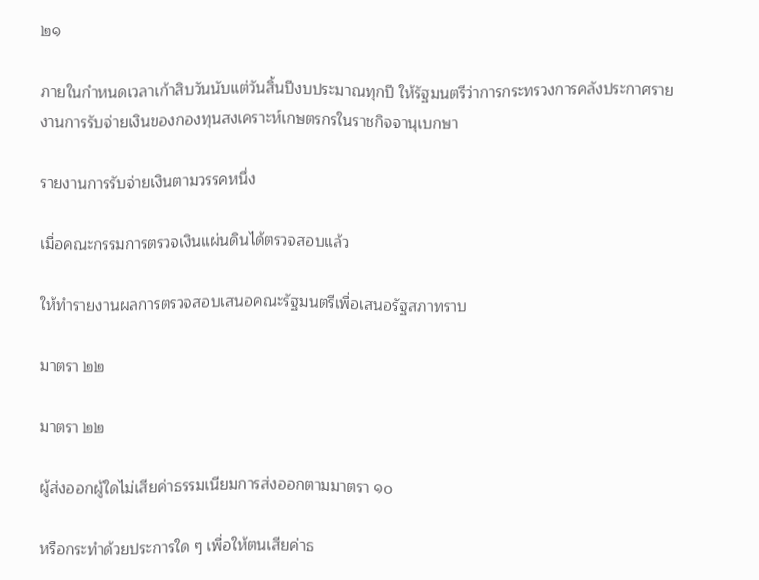๒๑

ภายในกำหนดเวลาเก้าสิบวันนับแต่วันสิ้นปีงบประมาณทุกปี ให้รัฐมนตรีว่าการกระทรวงการคลังประกาศรายงานการรับจ่ายเงินของกองทุนสงเคราะห์เกษตรกรในราชกิจจานุเบกษา

รายงานการรับจ่ายเงินตามวรรคหนึ่ง

เมื่อคณะกรรมการตรวจเงินแผ่นดินได้ตรวจสอบแล้ว

ให้ทำรายงานผลการตรวจสอบเสนอคณะรัฐมนตรีเพื่อเสนอรัฐสภาทราบ

มาตรา ๒๒

มาตรา ๒๒

ผู้ส่งออกผู้ใดไม่เสียค่าธรรมเนียมการส่งออกตามมาตรา ๑๐

หรือกระทำด้วยประการใด ๆ เพื่อให้ตนเสียค่าธ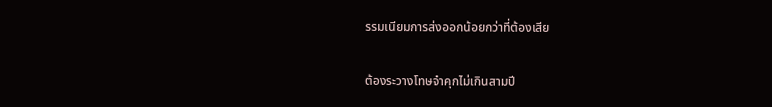รรมเนียมการส่งออกน้อยกว่าที่ต้องเสีย

ต้องระวางโทษจำคุกไม่เกินสามปี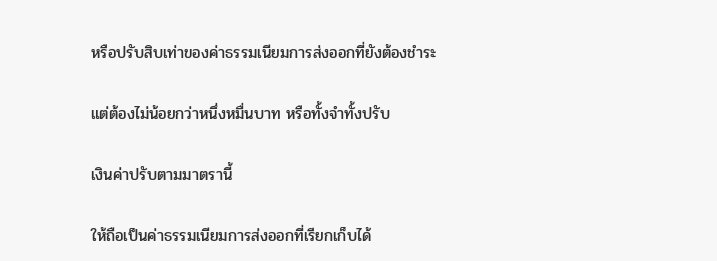หรือปรับสิบเท่าของค่าธรรมเนียมการส่งออกที่ยังต้องชำระ

แต่ต้องไม่น้อยกว่าหนึ่งหมื่นบาท หรือทั้งจำทั้งปรับ

เงินค่าปรับตามมาตรานี้

ให้ถือเป็นค่าธรรมเนียมการส่งออกที่เรียกเก็บได้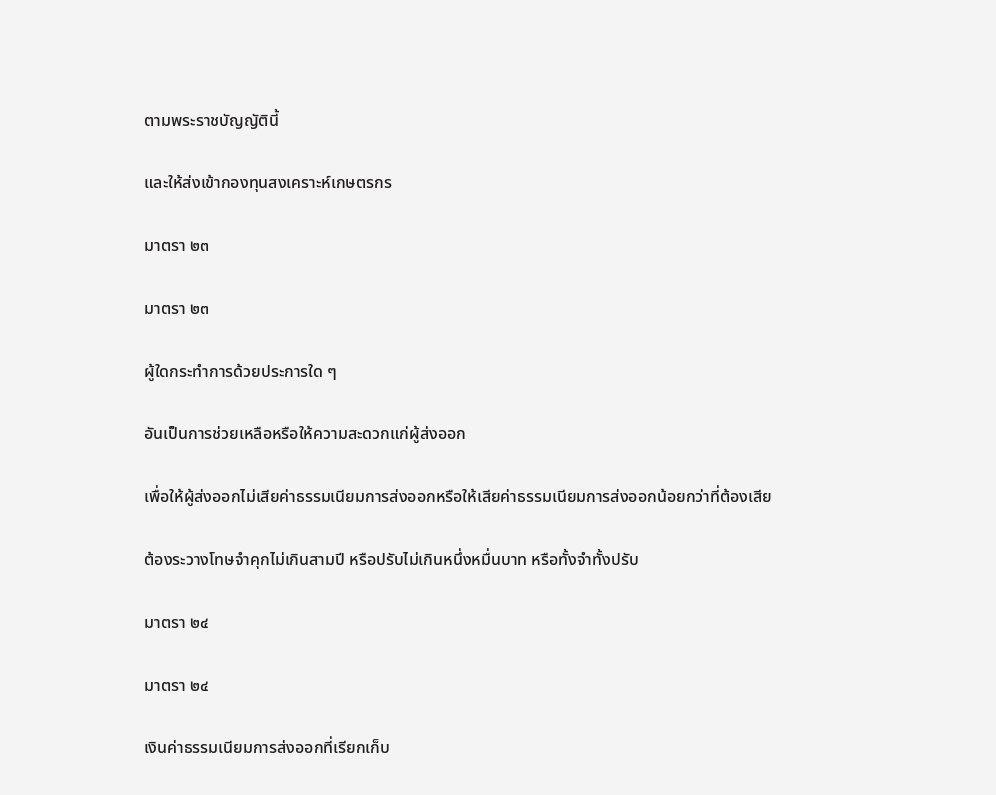ตามพระราชบัญญัตินี้

และให้ส่งเข้ากองทุนสงเคราะห์เกษตรกร

มาตรา ๒๓

มาตรา ๒๓

ผู้ใดกระทำการด้วยประการใด ๆ

อันเป็นการช่วยเหลือหรือให้ความสะดวกแก่ผู้ส่งออก

เพื่อให้ผู้ส่งออกไม่เสียค่าธรรมเนียมการส่งออกหรือให้เสียค่าธรรมเนียมการส่งออกน้อยกว่าที่ต้องเสีย

ต้องระวางโทษจำคุกไม่เกินสามปี หรือปรับไม่เกินหนึ่งหมื่นบาท หรือทั้งจำทั้งปรับ

มาตรา ๒๔

มาตรา ๒๔

เงินค่าธรรมเนียมการส่งออกที่เรียกเก็บ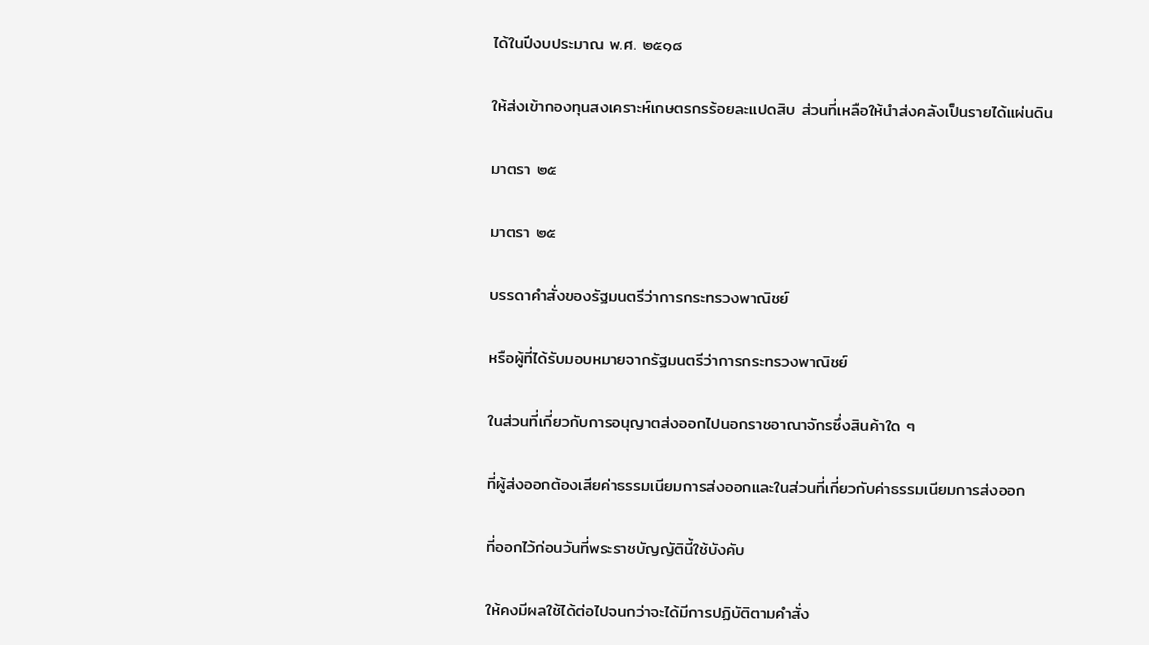ได้ในปีงบประมาณ พ.ศ. ๒๕๑๘

ให้ส่งเข้ากองทุนสงเคราะห์เกษตรกรร้อยละแปดสิบ ส่วนที่เหลือให้นำส่งคลังเป็นรายได้แผ่นดิน

มาตรา ๒๕

มาตรา ๒๕

บรรดาคำสั่งของรัฐมนตรีว่าการกระทรวงพาณิชย์

หรือผู้ที่ได้รับมอบหมายจากรัฐมนตรีว่าการกระทรวงพาณิชย์

ในส่วนที่เกี่ยวกับการอนุญาตส่งออกไปนอกราชอาณาจักรซึ่งสินค้าใด ๆ

ที่ผู้ส่งออกต้องเสียค่าธรรมเนียมการส่งออกและในส่วนที่เกี่ยวกับค่าธรรมเนียมการส่งออก

ที่ออกไว้ก่อนวันที่พระราชบัญญัตินี้ใช้บังคับ

ให้คงมีผลใช้ได้ต่อไปจนกว่าจะได้มีการปฏิบัติตามคำสั่ง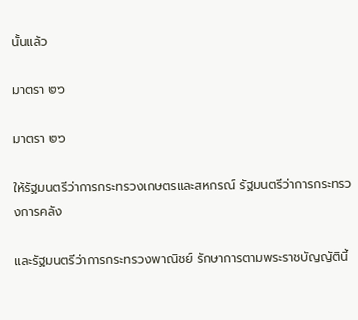นั้นแล้ว

มาตรา ๒๖

มาตรา ๒๖

ให้รัฐมนตรีว่าการกระทรวงเกษตรและสหกรณ์ รัฐมนตรีว่าการกระทรวงการคลัง

และรัฐมนตรีว่าการกระทรวงพาณิชย์ รักษาการตามพระราชบัญญัตินี้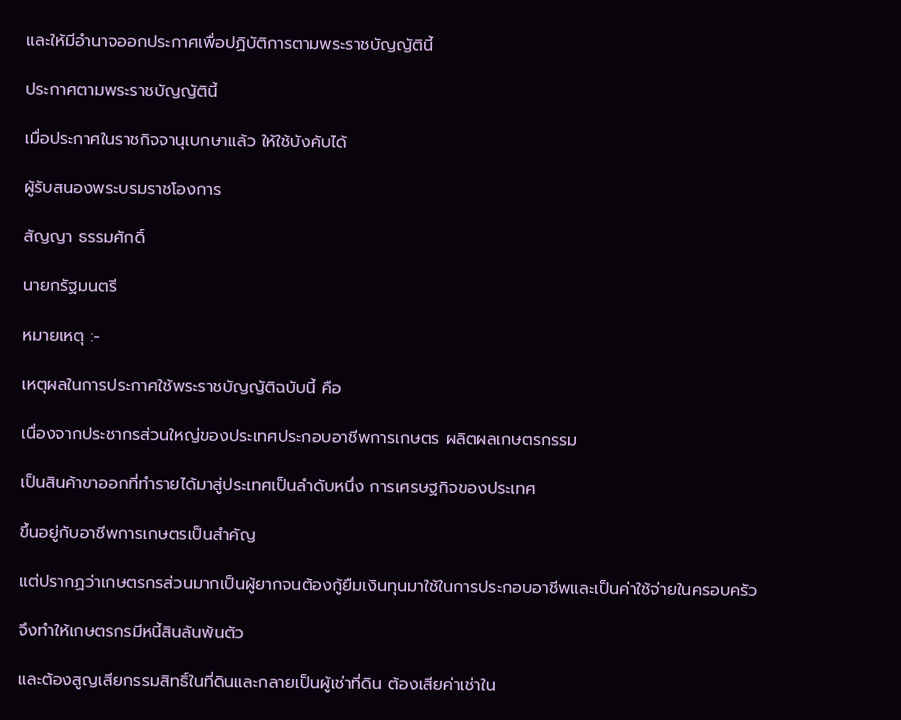และให้มีอำนาจออกประกาศเพื่อปฏิบัติการตามพระราชบัญญัตินี้

ประกาศตามพระราชบัญญัตินี้

เมื่อประกาศในราชกิจจานุเบกษาแล้ว ให้ใช้บังคับได้

ผู้รับสนองพระบรมราชโองการ

สัญญา ธรรมศักดิ์

นายกรัฐมนตรี

หมายเหตุ :-

เหตุผลในการประกาศใช้พระราชบัญญัติฉบับนี้ คือ

เนื่องจากประชากรส่วนใหญ่ของประเทศประกอบอาชีพการเกษตร ผลิตผลเกษตรกรรม

เป็นสินค้าขาออกที่ทำรายได้มาสู่ประเทศเป็นลำดับหนึ่ง การเศรษฐกิจของประเทศ

ขึ้นอยู่กับอาชีพการเกษตรเป็นสำคัญ

แต่ปรากฏว่าเกษตรกรส่วนมากเป็นผู้ยากจนต้องกู้ยืมเงินทุนมาใช้ในการประกอบอาชีพและเป็นค่าใช้จ่ายในครอบครัว

จึงทำให้เกษตรกรมีหนี้สินล้นพ้นตัว

และต้องสูญเสียกรรมสิทธิ์ในที่ดินและกลายเป็นผู้เช่าที่ดิน ต้องเสียค่าเช่าใน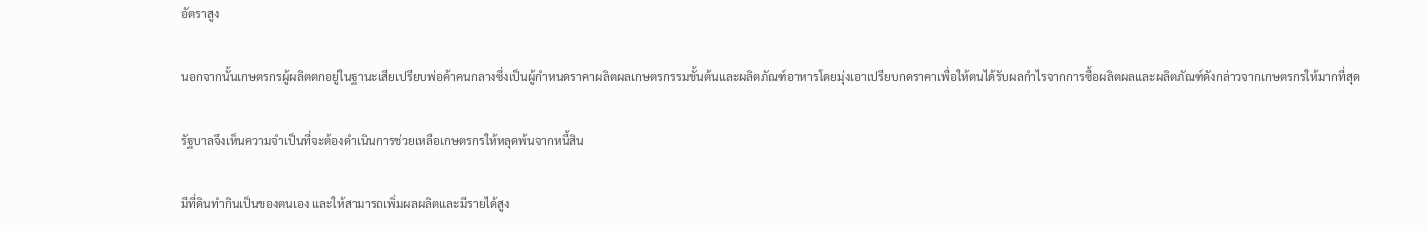อัตราสูง

นอกจากนั้นเกษตรกรผู้ผลิตตกอยู่ในฐานะเสียเปรียบพ่อค้าคนกลางซึ่งเป็นผู้กำหนดราคาผลิตผลเกษตรกรรมขั้นต้นและผลิตภัณฑ์อาหารโดยมุ่งเอาเปรียบกดราคาเพื่อให้ตนได้รับผลกำไรจากการซื้อผลิตผลและผลิตภัณฑ์ดังกล่าวจากเกษตรกรให้มากที่สุด

รัฐบาลจึงเห็นความจำเป็นที่จะต้องดำเนินการช่วยเหลือเกษตรกรให้หลุดพ้นจากหนี้สิน

มีที่ดินทำกินเป็นของตนเอง และให้สามารถเพิ่มผลผลิตและมีรายได้สูง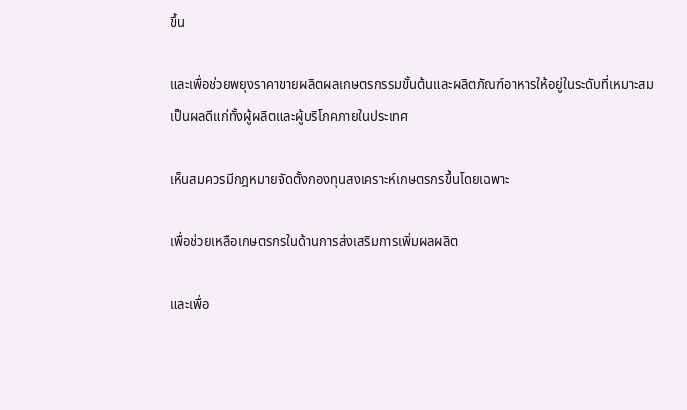ขึ้น

และเพื่อช่วยพยุงราคาขายผลิตผลเกษตรกรรมขั้นต้นและผลิตภัณฑ์อาหารให้อยู่ในระดับที่เหมาะสมเป็นผลดีแก่ทั้งผู้ผลิตและผู้บริโภคภายในประเทศ

เห็นสมควรมีกฎหมายจัดตั้งกองทุนสงเคราะห์เกษตรกรขึ้นโดยเฉพาะ

เพื่อช่วยเหลือเกษตรกรในด้านการส่งเสริมการเพิ่มผลผลิต

และเพื่อ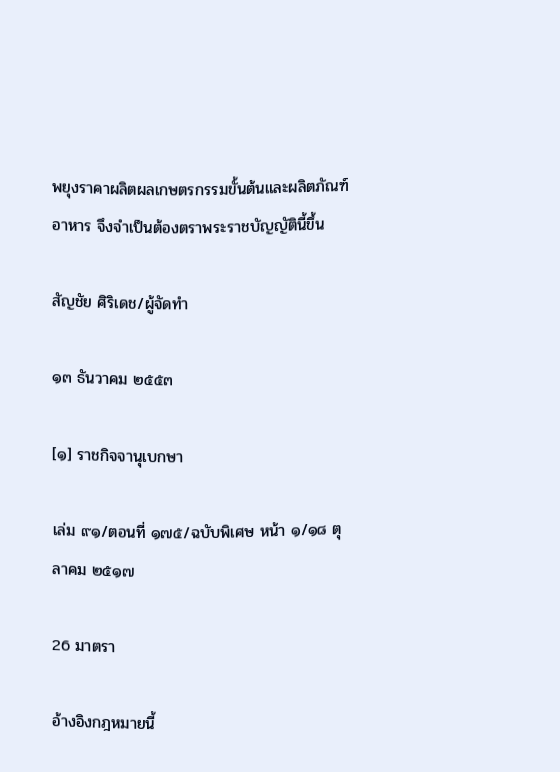พยุงราคาผลิตผลเกษตรกรรมขั้นต้นและผลิตภัณฑ์อาหาร จึงจำเป็นต้องตราพระราชบัญญัตินี้ขึ้น

สัญชัย ศิริเดช/ผู้จัดทำ

๑๓ ธันวาคม ๒๕๕๓

[๑] ราชกิจจานุเบกษา

เล่ม ๙๑/ตอนที่ ๑๗๕/ฉบับพิเศษ หน้า ๑/๑๘ ตุลาคม ๒๕๑๗

26 มาตรา

อ้างอิงกฎหมายนี้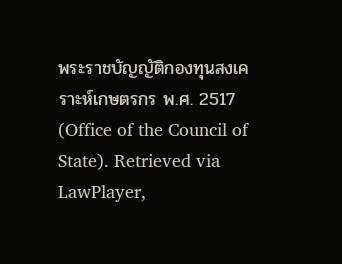พระราชบัญญัติกองทุนสงเคราะห์เกษตรกร พ.ศ. 2517 (Office of the Council of State). Retrieved via LawPlayer,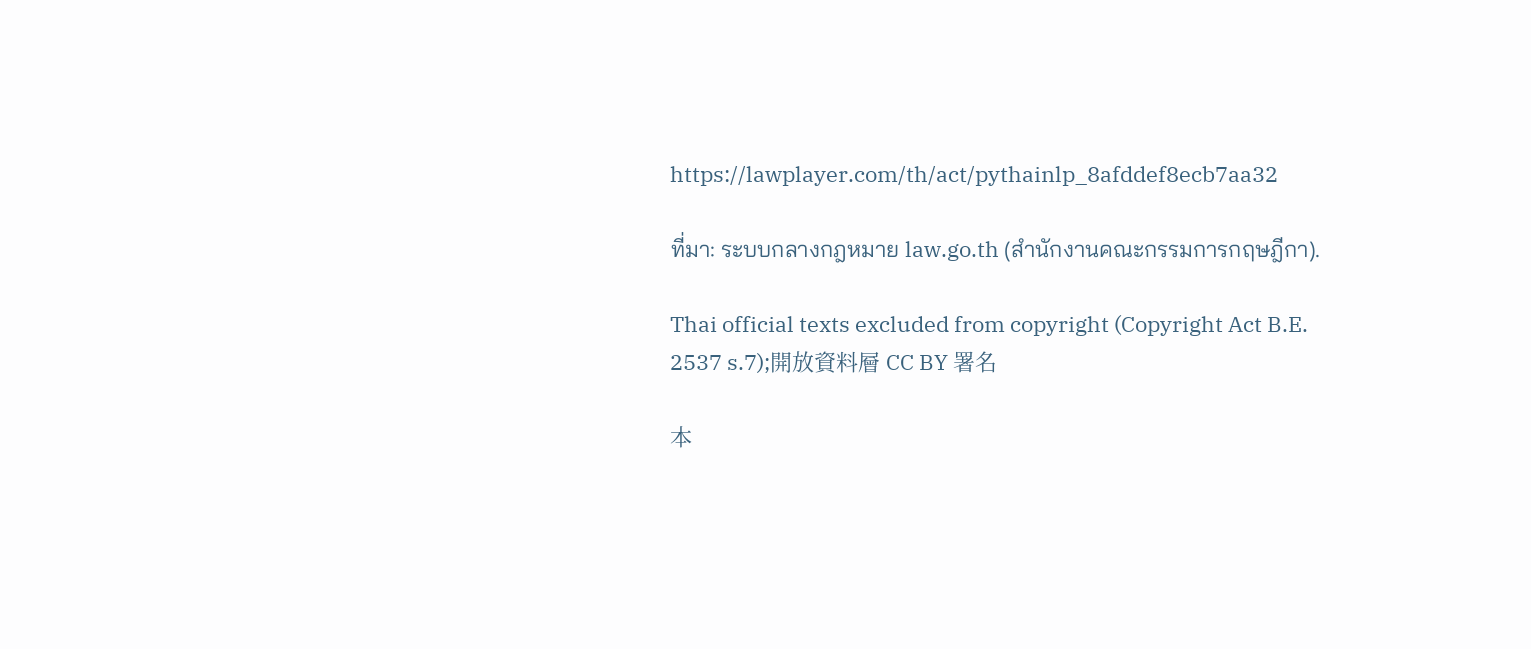https://lawplayer.com/th/act/pythainlp_8afddef8ecb7aa32

ที่มา: ระบบกลางกฎหมาย law.go.th (สำนักงานคณะกรรมการกฤษฎีกา).

Thai official texts excluded from copyright (Copyright Act B.E. 2537 s.7);開放資料層 CC BY 署名

本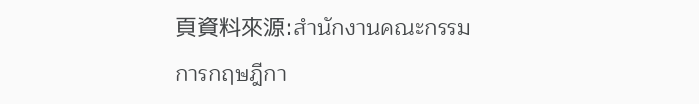頁資料來源:สำนักงานคณะกรรมการกฤษฎีกา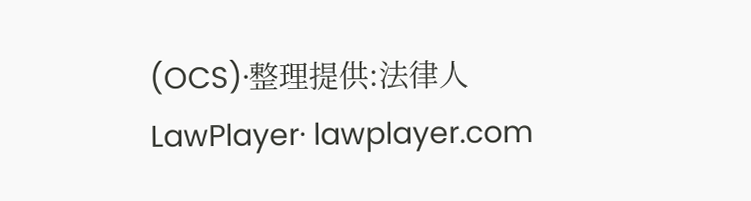(OCS)·整理提供:法律人 LawPlayer· lawplayer.com